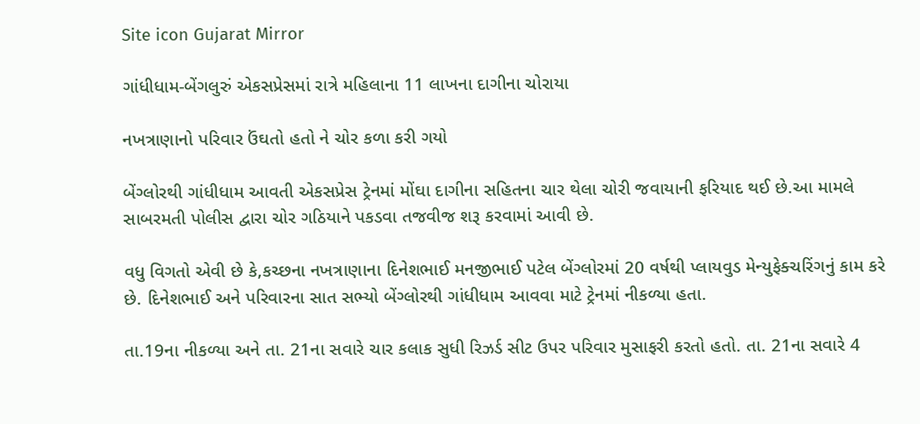Site icon Gujarat Mirror

ગાંધીધામ-બેંગલુરું એકસપ્રેસમાં રાત્રે મહિલાના 11 લાખના દાગીના ચોરાયા

નખત્રાણાનો પરિવાર ઉંઘતો હતો ને ચોર કળા કરી ગયો

બેંગ્લોરથી ગાંધીધામ આવતી એકસપ્રેસ ટ્રેનમાં મોંઘા દાગીના સહિતના ચાર થેલા ચોરી જવાયાની ફરિયાદ થઈ છે.આ મામલે સાબરમતી પોલીસ દ્વારા ચોર ગઠિયાને પકડવા તજવીજ શરૂ કરવામાં આવી છે.

વધુ વિગતો એવી છે કે,કચ્છના નખત્રાણાના દિનેશભાઈ મનજીભાઈ પટેલ બેંગ્લોરમાં 20 વર્ષથી પ્લાયવુડ મેન્યુફેક્ચરિંગનું કામ કરે છે. દિનેશભાઈ અને પરિવારના સાત સભ્યો બેંગ્લોરથી ગાંધીધામ આવવા માટે ટ્રેનમાં નીકળ્યા હતા.

તા.19ના નીકળ્યા અને તા. 21ના સવારે ચાર કલાક સુધી રિઝર્ડ સીટ ઉપર પરિવાર મુસાફરી કરતો હતો. તા. 21ના સવારે 4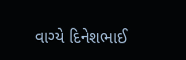વાગ્યે દિનેશભાઈ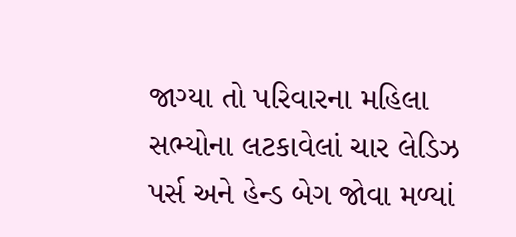જાગ્યા તો પરિવારના મહિલા સભ્યોના લટકાવેલાં ચાર લેડિઝ પર્સ અને હેન્ડ બેગ જોવા મળ્યાં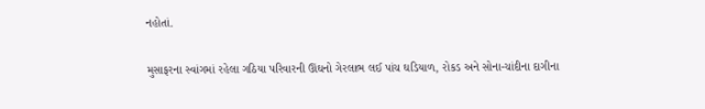નહોતાં.

મુસાફરના સ્વાંગમાં રહેલા ગઠિયા પરિવારની ઊંઘનો ગેરલાભ લઈ પાંચ ઘડિયાળ, રોકડ અને સોના-ચાંદીના દાગીના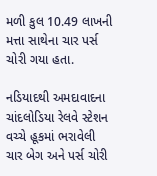મળી કુલ 10.49 લાખની મત્તા સાથેના ચાર પર્સ ચોરી ગયા હતા.

નડિયાદથી અમદાવાદના ચાંદલોડિયા રેલવે સ્ટેશન વચ્ચે હૂકમાં ભરાવેલી ચાર બેગ અને પર્સ ચોરી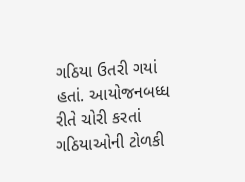ગઠિયા ઉતરી ગયાં હતાં. આયોજનબધ્ધ રીતે ચોરી કરતાં ગઠિયાઓની ટોળકી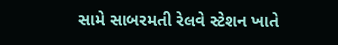સામે સાબરમતી રેલવે સ્ટેશન ખાતે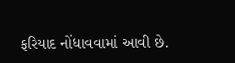ફરિયાદ નોંધાવવામાં આવી છે.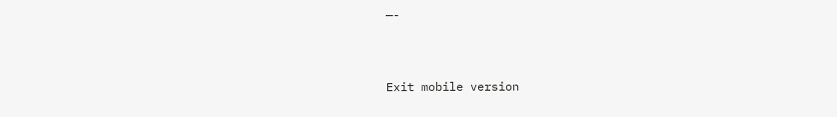—-



Exit mobile version